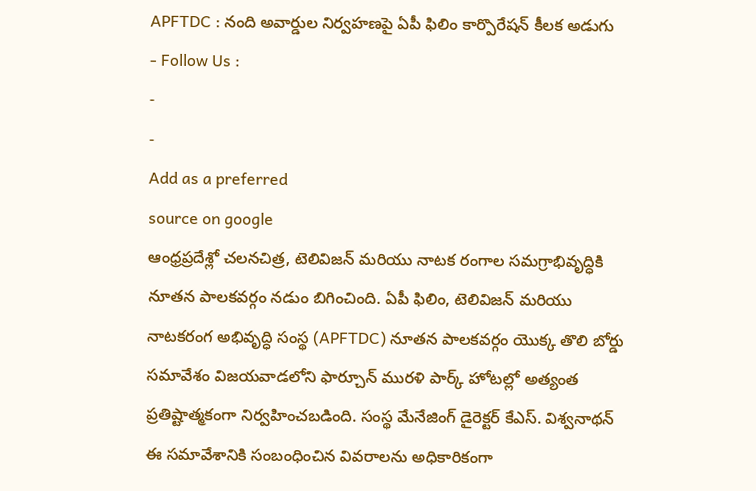APFTDC : నంది అవార్డుల నిర్వహణపై ఏపీ ఫిలిం కార్పొరేషన్ కీలక అడుగు
- Follow Us :
-
-
Add as a preferred
source on google
ఆంధ్రప్రదేశ్లో చలనచిత్ర, టెలివిజన్ మరియు నాటక రంగాల సమగ్రాభివృద్ధికి నూతన పాలకవర్గం నడుం బిగించింది. ఏపీ ఫిలిం, టెలివిజన్ మరియు నాటకరంగ అభివృద్ధి సంస్థ (APFTDC) నూతన పాలకవర్గం యొక్క తొలి బోర్డు సమావేశం విజయవాడలోని ఫార్చూన్ మురళి పార్క్ హోటల్లో అత్యంత ప్రతిష్టాత్మకంగా నిర్వహించబడింది. సంస్థ మేనేజింగ్ డైరెక్టర్ కేఎస్. విశ్వనాథన్ ఈ సమావేశానికి సంబంధించిన వివరాలను అధికారికంగా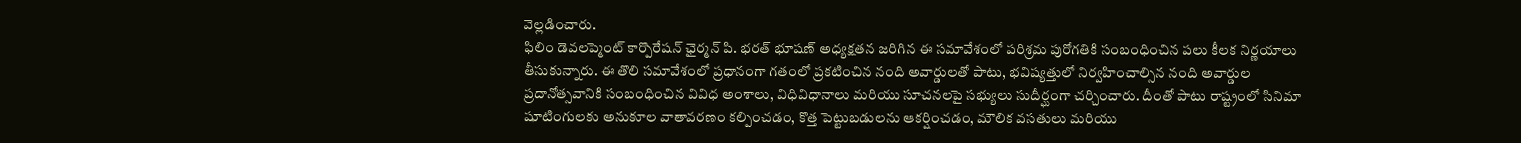వెల్లడించారు.
ఫిలిం డెవలప్మెంట్ కార్పొరేషన్ ఛైర్మన్ పి. భరత్ భూషణ్ అధ్యక్షతన జరిగిన ఈ సమావేశంలో పరిశ్రమ పురోగతికి సంబంధించిన పలు కీలక నిర్ణయాలు తీసుకున్నారు. ఈ తొలి సమావేశంలో ప్రధానంగా గతంలో ప్రకటించిన నంది అవార్డులతో పాటు, భవిష్యత్తులో నిర్వహించాల్సిన నంది అవార్డుల ప్రదానోత్సవానికి సంబంధించిన వివిధ అంశాలు, విధివిధానాలు మరియు సూచనలపై సభ్యులు సుదీర్ఘంగా చర్చించారు. దీంతో పాటు రాష్ట్రంలో సినిమా షూటింగులకు అనుకూల వాతావరణం కల్పించడం, కొత్త పెట్టుబడులను ఆకర్షించడం, మౌలిక వసతులు మరియు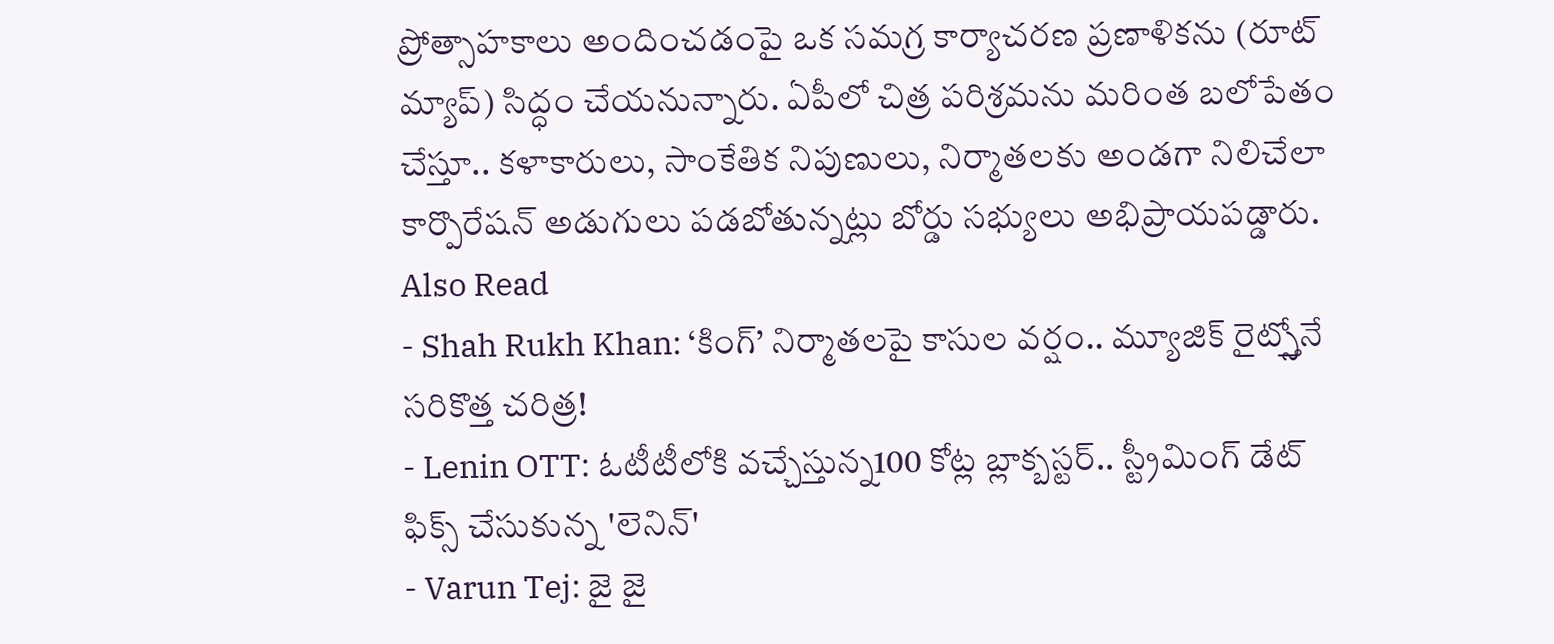ప్రోత్సాహకాలు అందించడంపై ఒక సమగ్ర కార్యాచరణ ప్రణాళికను (రూట్ మ్యాప్) సిద్ధం చేయనున్నారు. ఏపీలో చిత్ర పరిశ్రమను మరింత బలోపేతం చేస్తూ.. కళాకారులు, సాంకేతిక నిపుణులు, నిర్మాతలకు అండగా నిలిచేలా కార్పొరేషన్ అడుగులు పడబోతున్నట్లు బోర్డు సభ్యులు అభిప్రాయపడ్డారు.
Also Read
- Shah Rukh Khan: ‘కింగ్’ నిర్మాతలపై కాసుల వర్షం.. మ్యూజిక్ రైట్స్తోనే సరికొత్త చరిత్ర!
- Lenin OTT: ఓటీటీలోకి వచ్చేస్తున్న100 కోట్ల బ్లాక్బస్టర్.. స్ట్రీమింగ్ డేట్ ఫిక్స్ చేసుకున్న 'లెనిన్'
- Varun Tej: జై జై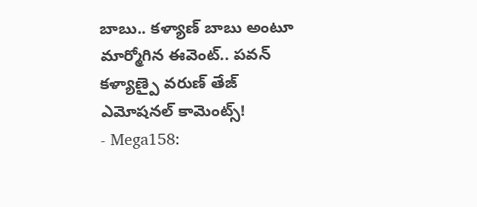బాబు.. కళ్యాణ్ బాబు అంటూ మార్మోగిన ఈవెంట్.. పవన్ కళ్యాణ్పై వరుణ్ తేజ్ ఎమోషనల్ కామెంట్స్!
- Mega158: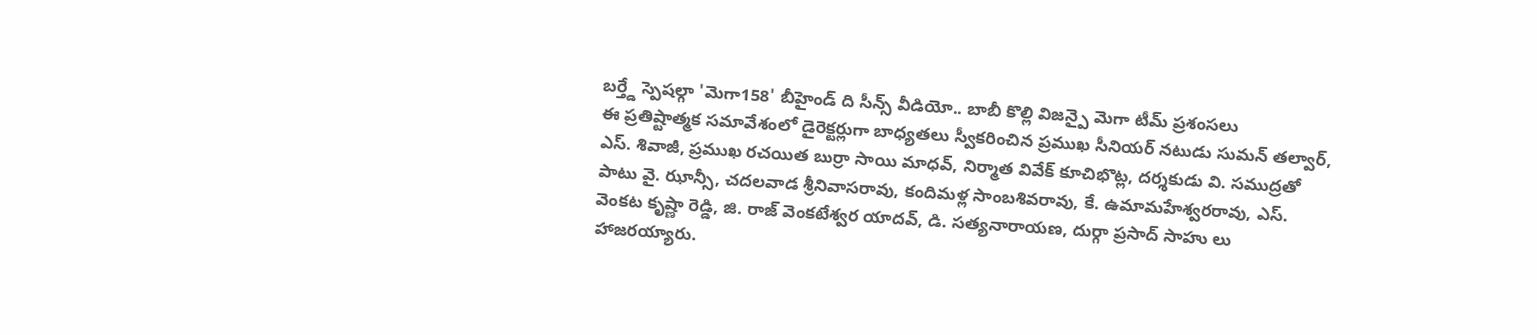బర్త్డే స్పెషల్గా 'మెగా158' బీహైండ్ ది సీన్స్ వీడియో.. బాబీ కొల్లి విజన్పై మెగా టీమ్ ప్రశంసలు
ఈ ప్రతిష్టాత్మక సమావేశంలో డైరెక్టర్లుగా బాధ్యతలు స్వీకరించిన ప్రముఖ సీనియర్ నటుడు సుమన్ తల్వార్, ఎస్. శివాజీ, ప్రముఖ రచయిత బుర్రా సాయి మాధవ్, నిర్మాత వివేక్ కూచిభొట్ల, దర్శకుడు వి. సముద్రతో పాటు వై. ఝాన్సీ, చదలవాడ శ్రీనివాసరావు, కందిమళ్ల సాంబశివరావు, కే. ఉమామహేశ్వరరావు, ఎస్. వెంకట కృష్ణా రెడ్డి, జి. రాజ్ వెంకటేశ్వర యాదవ్, డి. సత్యనారాయణ, దుర్గా ప్రసాద్ సాహు లు హాజరయ్యారు.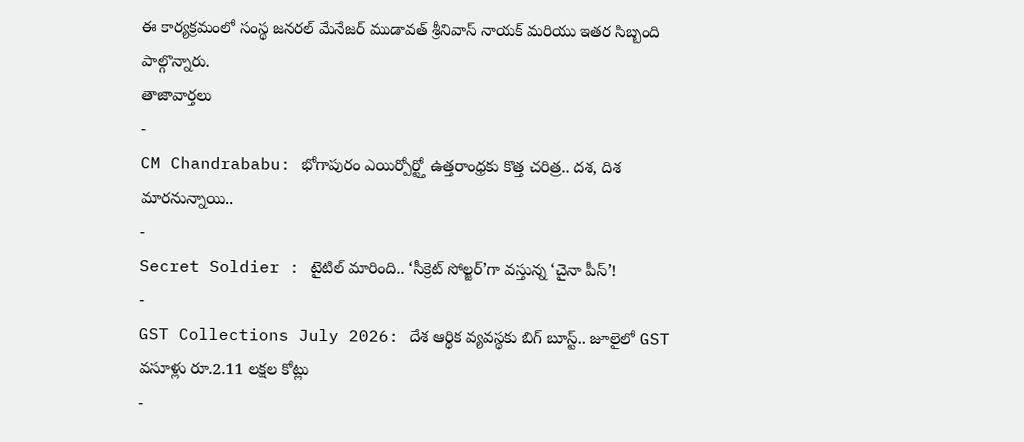ఈ కార్యక్రమంలో సంస్థ జనరల్ మేనేజర్ ముడావత్ శ్రీనివాస్ నాయక్ మరియు ఇతర సిబ్బంది పాల్గొన్నారు.
తాజావార్తలు
-
CM Chandrababu: భోగాపురం ఎయిర్పోర్ట్తో ఉత్తరాంధ్రకు కొత్త చరిత్ర.. దశ, దిశ మారనున్నాయి..
-
Secret Soldier : టైటిల్ మారింది.. ‘సీక్రెట్ సోల్జర్’గా వస్తున్న ‘చైనా పీస్’!
-
GST Collections July 2026: దేశ ఆర్థిక వ్యవస్థకు బిగ్ బూస్ట్.. జూలైలో GST వసూళ్లు రూ.2.11 లక్షల కోట్లు
-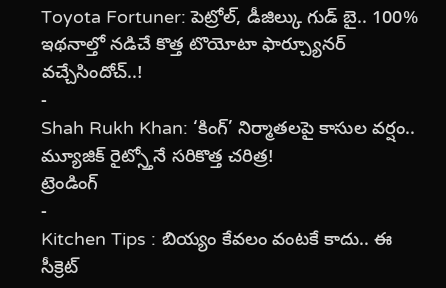Toyota Fortuner: పెట్రోల్, డీజిల్కు గుడ్ బై.. 100% ఇథనాల్తో నడిచే కొత్త టొయోటా ఫార్చ్యూనర్ వచ్చేసిందోచ్..!
-
Shah Rukh Khan: ‘కింగ్’ నిర్మాతలపై కాసుల వర్షం.. మ్యూజిక్ రైట్స్తోనే సరికొత్త చరిత్ర!
ట్రెండింగ్
-
Kitchen Tips : బియ్యం కేవలం వంటకే కాదు.. ఈ సీక్రెట్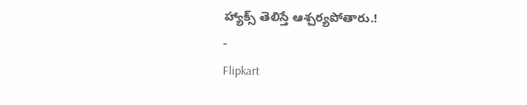హ్యాక్స్ తెలిస్తే ఆశ్చర్యపోతారు.!
-
Flipkart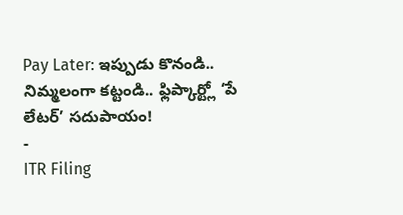Pay Later: ఇప్పుడు కొనండి.. నిమ్మలంగా కట్టండి.. ఫ్లిప్కార్ట్లో ‘పే లేటర్’ సదుపాయం!
-
ITR Filing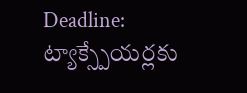Deadline: ట్యాక్స్పేయర్లకు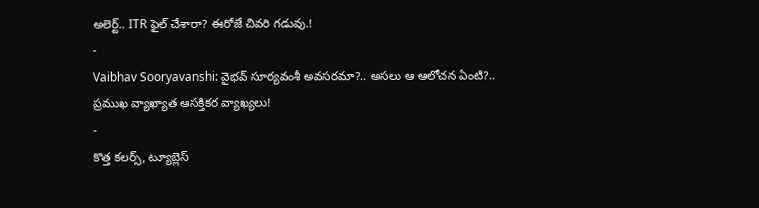అలెర్ట్.. ITR ఫైల్ చేశారా? ఈరోజే చివరి గడువు.!
-
Vaibhav Sooryavanshi: వైభవ్ సూర్యవంశీ అవసరమా?.. అసలు ఆ ఆలోచన ఏంటి?.. ప్రముఖ వ్యాఖ్యాత ఆసక్తికర వ్యాఖ్యలు!
-
కొత్త కలర్స్, ట్యూబ్లెస్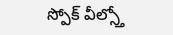స్పోక్ వీల్స్తో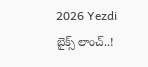2026 Yezdi బైక్స్ లాంచ్..!